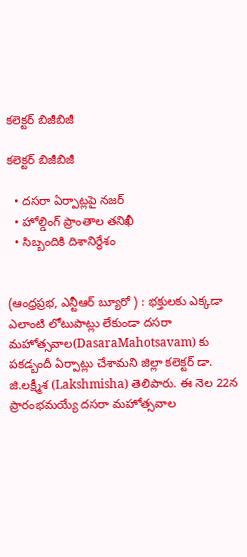కలెక్టర్ బిజీబిజీ

కలెక్టర్ బిజీబిజీ

  • దసరా ఏర్పాట్లపై నజర్
  • హోల్డింగ్ ప్రాంతాల‌ తనిఖీ
  • సిబ్బందికి దిశానిర్ధేశం


(ఆంధ్రప్రభ, ఎన్టీఆర్ బ్యూరో ) : భ‌క్తుల‌కు ఎక్కడా ఎలాంటి లోటుపాట్లు లేకుండా ద‌స‌రా మ‌హోత్సవాల(DasaraMahotsavam) కు ప‌క‌డ్బందీ ఏర్పాట్లు చేశామ‌ని జిల్లా క‌లెక్టర్ డా. జి.ల‌క్ష్మీశ (Lakshmisha) తెలిపారు. ఈ నెల 22న ప్రారంభ‌మ‌య్యే ద‌స‌రా మ‌హోత్సవాల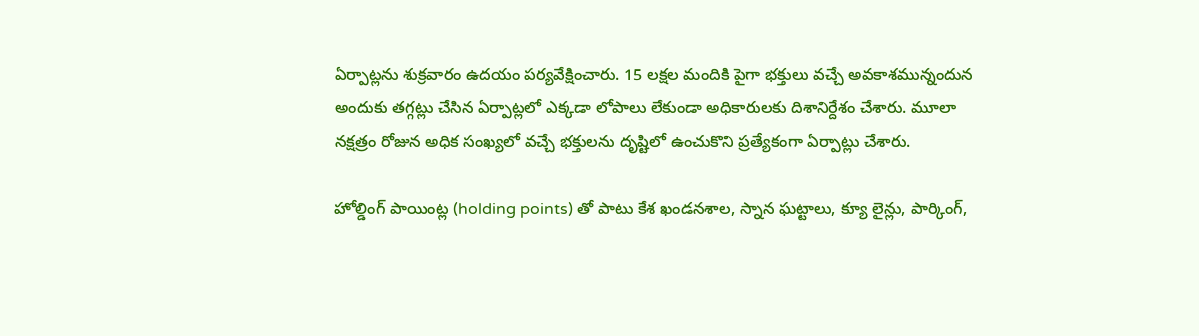ఏర్పాట్లను శుక్రవారం ఉదయం ప‌ర్యవేక్షించారు. 15 ల‌క్షల మందికి పైగా భ‌క్తులు వ‌చ్చే అవ‌కాశ‌మున్నందున అందుకు త‌గ్గట్లు చేసిన ఏర్పాట్లలో ఎక్కడా లోపాలు లేకుండా అధికారుల‌కు దిశానిర్దేశం చేశారు. మూలా న‌క్షత్రం రోజున అధిక సంఖ్యలో వ‌చ్చే భ‌క్తుల‌ను దృష్టిలో ఉంచుకొని ప్రత్యేకంగా ఏర్పాట్లు చేశారు.

హోల్డింగ్ పాయింట్ల (holding points) తో పాటు కేశ‌ ఖండ‌నశాల‌, స్నాన ఘ‌ట్టాలు, క్యూ లైన్లు, పార్కింగ్‌,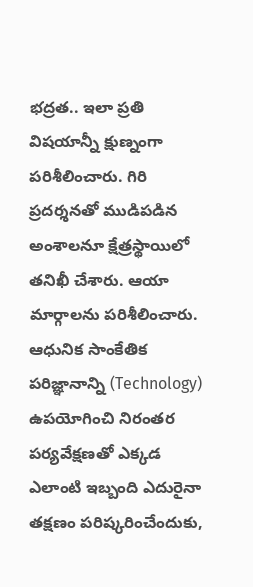భ‌ద్రత‌.. ఇలా ప్రతి విషయాన్నీ క్షుణ్నంగా ప‌రిశీలించారు. గిరి ప్రద‌ర్శనతో ముడిప‌డిన అంశాల‌నూ క్షేత్రస్థాయిలో త‌నిఖీ చేశారు. ఆయా మార్గాలను ప‌రిశీలించారు. ఆధునిక సాంకేతిక ప‌రిజ్ఞానాన్ని (Technology) ఉప‌యోగించి నిరంత‌ర ప‌ర్యవేక్షణ‌తో ఎక్కడ ఎలాంటి ఇబ్బంది ఎదురైనా త‌క్షణం ప‌రిష్కరించేందుకు,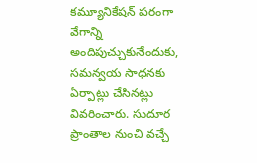క‌మ్యూనికేష‌న్ ప‌రంగా వేగాన్ని అందిపుచ్చుకునేందుకు, స‌మ‌న్వయ సాధ‌న‌కు ఏర్పాట్లు చేసిన‌ట్లు వివ‌రించారు. సుదూర ప్రాంతాల నుంచి వ‌చ్చే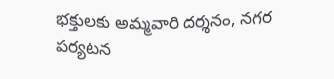భ‌క్తుల‌కు అమ్మవారి ద‌ర్శనం, న‌గ‌ర ప‌ర్యట‌న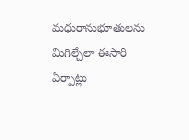మ‌ధురానుభూతుల‌ను మిగిల్చేలా ఈసారి ఏర్పాట్లు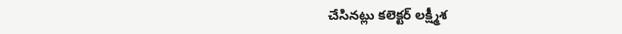చేసిన‌ట్లు క‌లెక్టర్ లక్ష్మీశ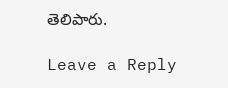తెలిపారు.

Leave a Reply